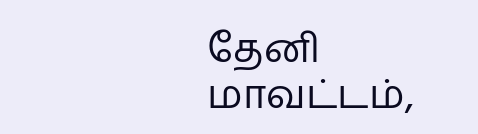தேனி மாவட்டம்,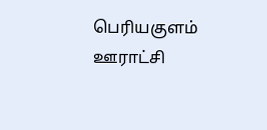பெரியகுளம் ஊராட்சி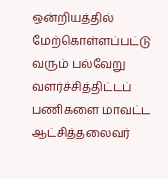ஒன்றியத்தில் மேற்கொள்ளப்பட்டு வரும் பல்வேறு வளர்ச்சித்திட்டப் பணிகளை மாவட்ட ஆட்சித்தலைவர்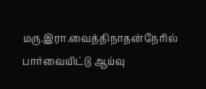மரு.இரா.வைத்திநாதன்நேரில் பார்வையிட்டு ஆய்வு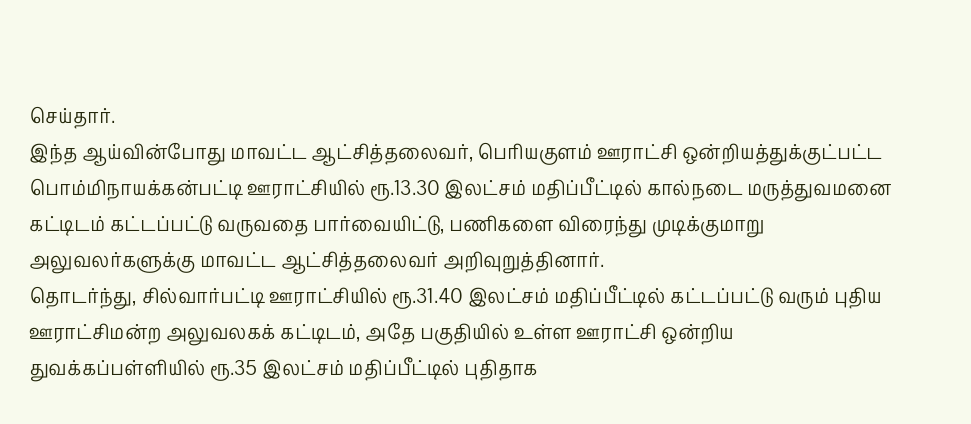செய்தார்.
இந்த ஆய்வின்போது மாவட்ட ஆட்சித்தலைவர், பெரியகுளம் ஊராட்சி ஒன்றியத்துக்குட்பட்ட பொம்மிநாயக்கன்பட்டி ஊராட்சியில் ரூ.13.30 இலட்சம் மதிப்பீட்டில் கால்நடை மருத்துவமனை கட்டிடம் கட்டப்பட்டு வருவதை பார்வையிட்டு, பணிகளை விரைந்து முடிக்குமாறு அலுவலர்களுக்கு மாவட்ட ஆட்சித்தலைவர் அறிவுறுத்தினார்.
தொடர்ந்து, சில்வார்பட்டி ஊராட்சியில் ரூ.31.40 இலட்சம் மதிப்பீட்டில் கட்டப்பட்டு வரும் புதிய ஊராட்சிமன்ற அலுவலகக் கட்டிடம், அதே பகுதியில் உள்ள ஊராட்சி ஒன்றிய துவக்கப்பள்ளியில் ரூ.35 இலட்சம் மதிப்பீட்டில் புதிதாக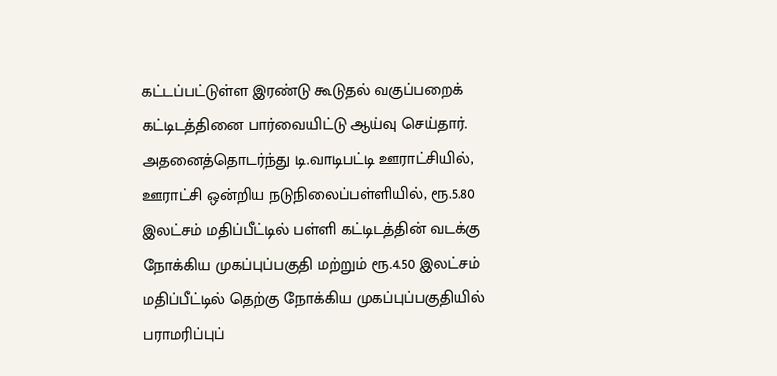கட்டப்பட்டுள்ள இரண்டு கூடுதல் வகுப்பறைக் கட்டிடத்தினை பார்வையிட்டு ஆய்வு செய்தார்.
அதனைத்தொடர்ந்து டி.வாடிபட்டி ஊராட்சியில், ஊராட்சி ஒன்றிய நடுநிலைப்பள்ளியில், ரூ.5.80 இலட்சம் மதிப்பீட்டில் பள்ளி கட்டிடத்தின் வடக்கு நோக்கிய முகப்புப்பகுதி மற்றும் ரூ.4.50 இலட்சம் மதிப்பீட்டில் தெற்கு நோக்கிய முகப்புப்பகுதியில் பராமரிப்புப்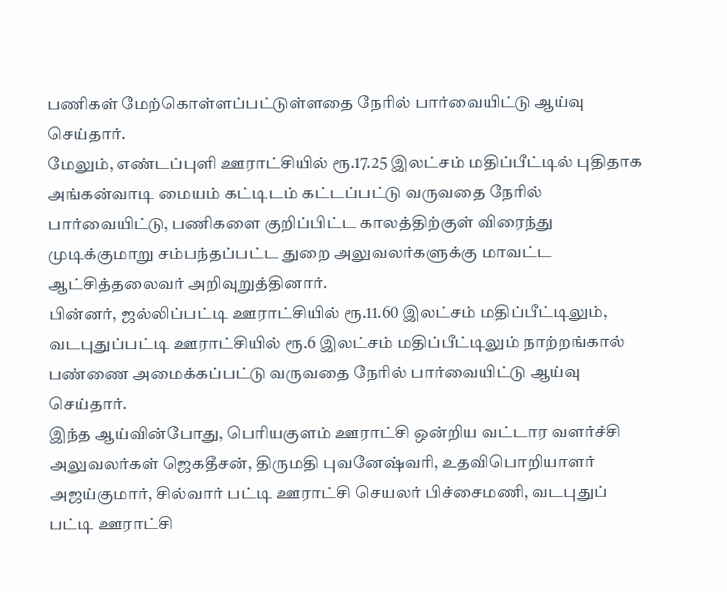பணிகள் மேற்கொள்ளப்பட்டுள்ளதை நேரில் பார்வையிட்டு ஆய்வு செய்தார்.
மேலும், எண்டப்புளி ஊராட்சியில் ரூ.17.25 இலட்சம் மதிப்பீட்டில் புதிதாக அங்கன்வாடி மையம் கட்டிடம் கட்டப்பட்டு வருவதை நேரில் பார்வையிட்டு, பணிகளை குறிப்பிட்ட காலத்திற்குள் விரைந்து முடிக்குமாறு சம்பந்தப்பட்ட துறை அலுவலர்களுக்கு மாவட்ட ஆட்சித்தலைவர் அறிவுறுத்தினார்.
பின்னர், ஜல்லிப்பட்டி ஊராட்சியில் ரூ.11.60 இலட்சம் மதிப்பீட்டிலும், வடபுதுப்பட்டி ஊராட்சியில் ரூ.6 இலட்சம் மதிப்பீட்டிலும் நாற்றங்கால் பண்ணை அமைக்கப்பட்டு வருவதை நேரில் பார்வையிட்டு ஆய்வு செய்தார்.
இந்த ஆய்வின்போது, பெரியகுளம் ஊராட்சி ஒன்றிய வட்டார வளர்ச்சி அலுவலர்கள் ஜெகதீசன், திருமதி புவனேஷ்வரி, உதவிபொறியாளர் அஜய்குமார், சில்வார் பட்டி ஊராட்சி செயலர் பிச்சைமணி, வடபுதுப் பட்டி ஊராட்சி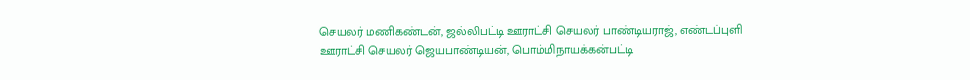செயலர் மணிகண்டன், ஜல்லிபட்டி ஊராட்சி செயலர் பாண்டியராஜ், எண்டப்புளி ஊராட்சி செயலர் ஜெயபாண்டியன், பொம்மிநாயக்கன்பட்டி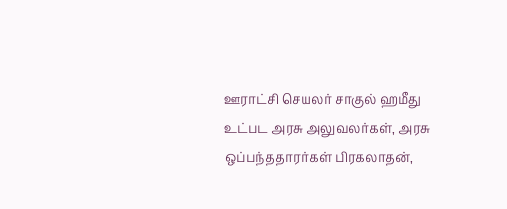ஊராட்சி செயலர் சாகுல் ஹமீது உட்பட அரசு அலுவலர்கள், அரசு ஒப்பந்ததாரர்கள் பிரகலாதன்,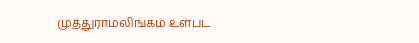முத்துராமலிங்கம் உள்பட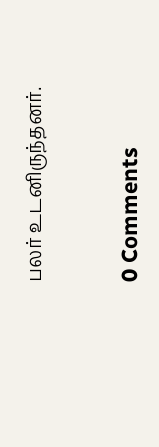பலர் உடனிருந்தனர்.



0 Comments